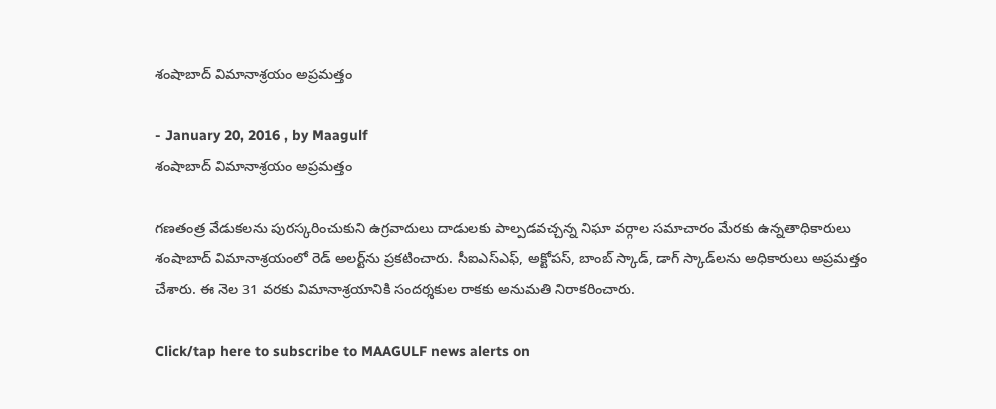శంషాబాద్ విమానాశ్రయం అప్రమత్తం

- January 20, 2016 , by Maagulf
శంషాబాద్ విమానాశ్రయం అప్రమత్తం

గణతంత్ర వేడుకలను పురస్కరించుకుని ఉగ్రవాదులు దాడులకు పాల్పడవచ్చన్న నిఘా వర్గాల సమాచారం మేరకు ఉన్నతాధికారులు శంషాబాద్ విమానాశ్రయంలో రెడ్ అలర్ట్‌ను ప్రకటించారు. సీఐఎస్‌ఎఫ్, అక్టోపస్, బాంబ్ స్కాడ్, డాగ్ స్కాడ్‌లను అధికారులు అప్రమత్తం చేశారు. ఈ నెల 31 వరకు విమానాశ్రయానికి సందర్శకుల రాకకు అనుమతి నిరాకరించారు.

Click/tap here to subscribe to MAAGULF news alerts on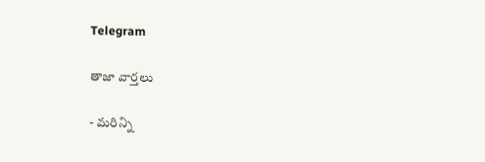Telegram

తాజా వార్తలు

- మరిన్ని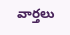వార్తలు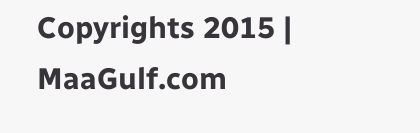Copyrights 2015 | MaaGulf.com